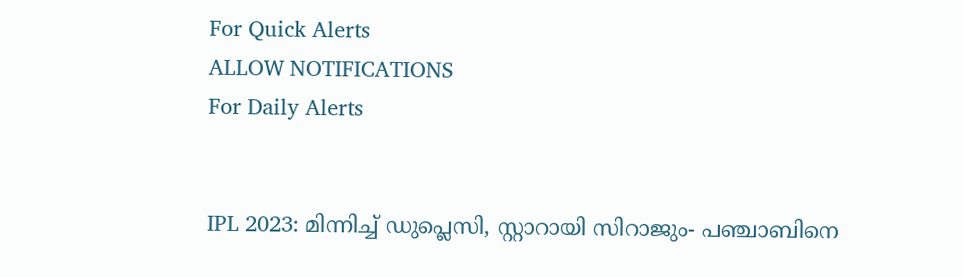For Quick Alerts
ALLOW NOTIFICATIONS
For Daily Alerts


IPL 2023: മിന്നിച്ച് ഡുപ്ലെസി, സ്റ്റാറായി സിറാജും- പഞ്ചാബിനെ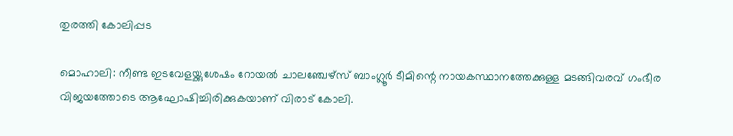തുരത്തി കോലിപ്പട

മൊഹാലി: നീണ്ട ഇടവേളയ്ക്കുശേഷം റോയല്‍ ചാലഞ്ചേഴ്‌സ് ബാംഗ്ലൂര്‍ ടീമിന്റെ നായകസ്ഥാനത്തേക്കുള്ള മടങ്ങിവരവ് ഗംഭീര വിജയത്തോടെ ആഘോഷിച്ചിരിക്കുകയാണ് വിരാട് കോലി.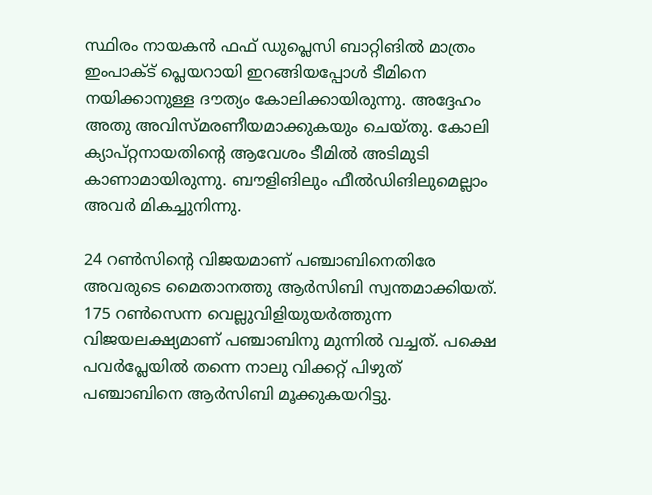സ്ഥിരം നായകന്‍ ഫഫ് ഡുപ്ലെസി ബാറ്റിങില്‍ മാത്രം ഇംപാക്ട് പ്ലെയറായി ഇറങ്ങിയപ്പോള്‍ ടീമിനെ നയിക്കാനുള്ള ദൗത്യം കോലിക്കായിരുന്നു. അദ്ദേഹം അതു അവിസ്മരണീയമാക്കുകയും ചെയ്തു. കോലി ക്യാപ്റ്റനായതിന്റെ ആവേശം ടീമില്‍ അടിമുടി കാണാമായിരുന്നു. ബൗളിങിലും ഫീല്‍ഡിങിലുമെല്ലാം അവര്‍ മികച്ചുനിന്നു.

24 റണ്‍സിന്റെ വിജയമാണ് പഞ്ചാബിനെതിരേ അവരുടെ മൈതാനത്തു ആര്‍സിബി സ്വന്തമാക്കിയത്. 175 റണ്‍സെന്ന വെല്ലുവിളിയുയര്‍ത്തുന്ന വിജയലക്ഷ്യമാണ് പഞ്ചാബിനു മുന്നില്‍ വച്ചത്. പക്ഷെ പവര്‍പ്ലേയില്‍ തന്നെ നാലു വിക്കറ്റ് പിഴുത് പഞ്ചാബിനെ ആര്‍സിബി മൂക്കുകയറിട്ടു.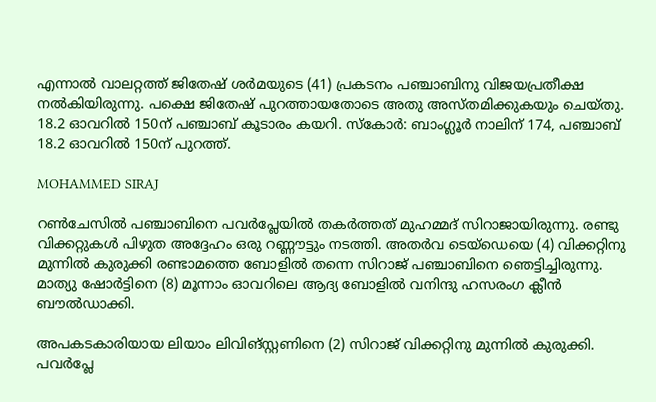എന്നാല്‍ വാലറ്റത്ത് ജിതേഷ് ശര്‍മയുടെ (41) പ്രകടനം പഞ്ചാബിനു വിജയപ്രതീക്ഷ നല്‍കിയിരുന്നു. പക്ഷെ ജിതേഷ് പുറത്തായതോടെ അതു അസ്തമിക്കുകയും ചെയ്തു. 18.2 ഓവറില്‍ 150ന് പഞ്ചാബ് കൂടാരം കയറി. സ്‌കോര്‍: ബാംഗ്ലൂര്‍ നാലിന് 174, പഞ്ചാബ് 18.2 ഓവറില്‍ 150ന് പുറത്ത്.

MOHAMMED SIRAJ

റണ്‍ചേസില്‍ പഞ്ചാബിനെ പവര്‍പ്ലേയില്‍ തകര്‍ത്തത് മുഹമ്മദ് സിറാജായിരുന്നു. രണ്ടു വിക്കറ്റുകള്‍ പിഴുത അദ്ദേഹം ഒരു റണ്ണൗട്ടും നടത്തി. അതര്‍വ ടെയ്‌ഡെയെ (4) വിക്കറ്റിനു മുന്നില്‍ കുരുക്കി രണ്ടാമത്തെ ബോളില്‍ തന്നെ സിറാജ് പഞ്ചാബിനെ ഞെട്ടിച്ചിരുന്നു. മാത്യു ഷോര്‍ട്ടിനെ (8) മൂന്നാം ഓവറിലെ ആദ്യ ബോളില്‍ വനിന്ദു ഹസരംഗ ക്ലീന്‍ ബൗല്‍ഡാക്കി.

അപകടകാരിയായ ലിയാം ലിവിങ്സ്റ്റണിനെ (2) സിറാജ് വിക്കറ്റിനു മുന്നില്‍ കുരുക്കി. പവര്‍പ്ലേ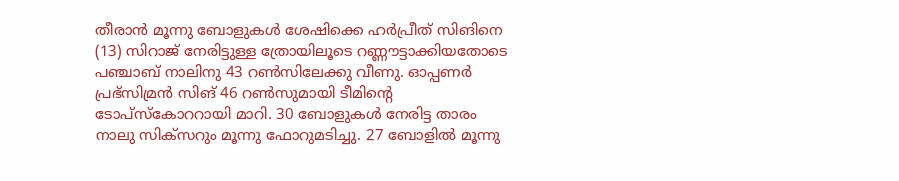തീരാന്‍ മൂന്നു ബോളുകള്‍ ശേഷിക്കെ ഹര്‍പ്രീത് സിങിനെ (13) സിറാജ് നേരിട്ടുള്ള ത്രോയിലൂടെ റണ്ണൗട്ടാക്കിയതോടെ പഞ്ചാബ് നാലിനു 43 റണ്‍സിലേക്കു വീണു. ഓപ്പണര്‍ പ്രഭ്‌സിമ്രന്‍ സിങ് 46 റണ്‍സുമായി ടീമിന്റെ ടോപ്‌സ്‌കോററായി മാറി. 30 ബോളുകള്‍ നേരിട്ട താരം നാലു സിക്‌സറും മൂന്നു ഫോറുമടിച്ചു. 27 ബോളില്‍ മൂന്നു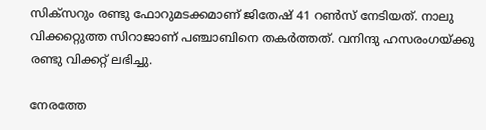സിക്‌സറും രണ്ടു ഫോറുമടക്കമാണ് ജിതേഷ് 41 റണ്‍സ് നേടിയത്. നാലു വിക്കറ്റെുത്ത സിറാജാണ് പഞ്ചാബിനെ തകര്‍ത്തത്. വനിന്ദു ഹസരംഗയ്ക്കു രണ്ടു വിക്കറ്റ് ലഭിച്ചു.

നേരത്തേ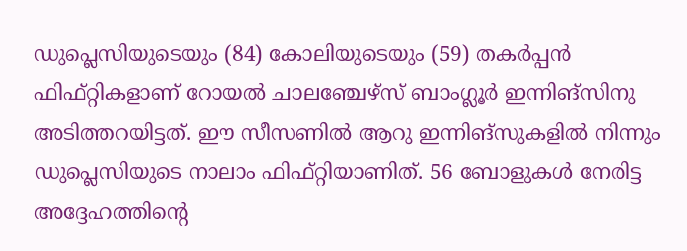ഡുപ്ലെസിയുടെയും (84) കോലിയുടെയും (59) തകര്‍പ്പന്‍ ഫിഫ്റ്റികളാണ് റോയല്‍ ചാലഞ്ചേഴ്‌സ് ബാംഗ്ലൂര്‍ ഇന്നിങ്‌സിനു അടിത്തറയിട്ടത്. ഈ സീസണില്‍ ആറു ഇന്നിങ്‌സുകളില്‍ നിന്നും ഡുപ്ലെസിയുടെ നാലാം ഫിഫ്റ്റിയാണിത്. 56 ബോളുകള്‍ നേരിട്ട അദ്ദേഹത്തിന്റെ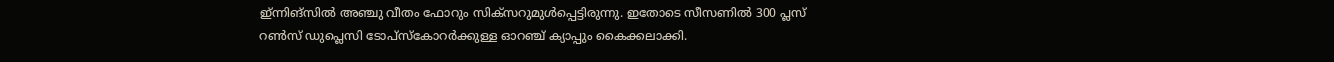ഇ്ന്നിങ്‌സില്‍ അഞ്ചു വീതം ഫോറും സിക്‌സറുമുള്‍പ്പെട്ടിരുന്നു. ഇതോടെ സീസണില്‍ 300 പ്ലസ് റണ്‍സ് ഡുപ്ലെസി ടോപ്‌സ്‌കോറര്‍ക്കുള്ള ഓറഞ്ച് ക്യാപ്പും കൈക്കലാക്കി.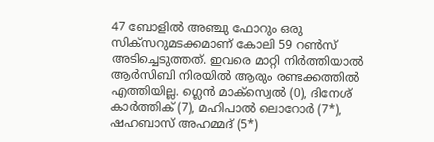47 ബോളില്‍ അഞ്ചു ഫോറും ഒരു സിക്‌സറുമടക്കമാണ് കോലി 59 റണ്‍സ് അടിച്ചെടുത്തത്. ഇവരെ മാറ്റി നിര്‍ത്തിയാല്‍ ആര്‍സിബി നിരയില്‍ ആരും രണ്ടക്കത്തില്‍ എത്തിയില്ല. ഗ്ലെന്‍ മാക്‌സ്വെല്‍ (0), ദിനേശ് കാര്‍ത്തിക് (7), മഹിപാല്‍ ലൊറോര്‍ (7*), ഷഹബാസ് അഹമ്മദ് (5*)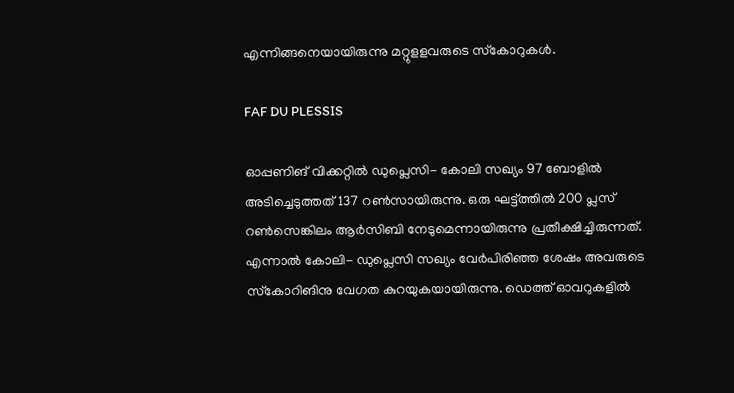എന്നിങ്ങനെയായിരുന്നു മറ്റുളളവരുടെ സ്‌കോറുകള്‍.

FAF DU PLESSIS

ഓപ്പണിങ് വിക്കറ്റില്‍ ഡുപ്ലെസി- കോലി സഖ്യം 97 ബോളില്‍ അടിച്ചെടുത്തത് 137 റണ്‍സായിരുന്നു. ഒരു ഘട്ട്ത്തില്‍ 200 പ്ലസ് റണ്‍സെങ്കിലം ആര്‍സിബി നേടുമെന്നായിരുന്നു പ്രതീക്ഷിച്ചിരുന്നത്. എന്നാല്‍ കോലി- ഡുപ്ലെസി സഖ്യം വേര്‍പിരിഞ്ഞ ശേഷം അവരുടെ സ്‌കോറിങിനു വേഗത കുറയുകയായിരുന്നു. ഡെത്ത് ഓവറുകളില്‍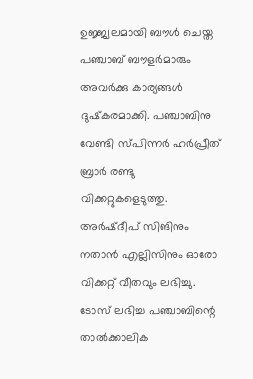ഉജ്ജ്വലമായി ബൗള്‍ ചെയ്ത പഞ്ചാബ് ബൗളര്‍മാരും അവര്‍ക്കു കാര്യങ്ങള്‍ ദുഷ്‌കരമാക്കി. പഞ്ചാബിനു വേണ്ടി സ്പിന്നര്‍ ഹര്‍പ്രീത് ബ്രാര്‍ രണ്ടു വിക്കറ്റുകളെടുത്തു. അര്‍ഷ്ദീപ് സിങിനും നതാന്‍ എല്ലിസിനും ഓരോ വിക്കറ്റ് വീതവും ലഭിച്ചു. ടോസ് ലഭിച്ച പഞ്ചാബിന്റെ താല്‍ക്കാലിക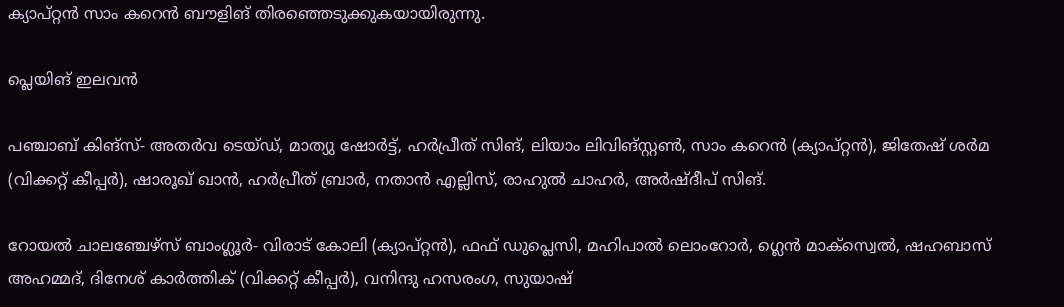ക്യാപ്റ്റന്‍ സാം കറെന്‍ ബൗളിങ് തിരഞ്ഞെടുക്കുകയായിരുന്നു.

പ്ലെയിങ് ഇലവന്‍

പഞ്ചാബ് കിങ്‌സ്- അതര്‍വ ടെയ്ഡ്, മാത്യു ഷോര്‍ട്ട്, ഹര്‍പ്രീത് സിങ്, ലിയാം ലിവിങ്സ്റ്റണ്‍, സാം കറെന്‍ (ക്യാപ്റ്റന്‍), ജിതേഷ് ശര്‍മ (വിക്കറ്റ് കീപ്പര്‍), ഷാരൂഖ് ഖാന്‍, ഹര്‍പ്രീത് ബ്രാര്‍, നതാന്‍ എല്ലിസ്, രാഹുല്‍ ചാഹര്‍, അര്‍ഷ്ദീപ് സിങ്.

റോയല്‍ ചാലഞ്ചേഴ്‌സ് ബാംഗ്ലൂര്‍- വിരാട് കോലി (ക്യാപ്റ്റന്‍), ഫഫ് ഡുപ്ലെസി, മഹിപാല്‍ ലൊംറോര്‍, ഗ്ലെന്‍ മാക്‌സ്വെല്‍, ഷഹബാസ് അഹമ്മദ്, ദിനേശ് കാര്‍ത്തിക് (വിക്കറ്റ് കീപ്പര്‍), വനിന്ദു ഹസരംഗ, സുയാഷ്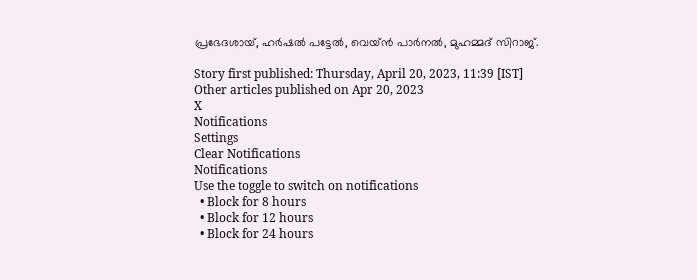പ്രഭേദശായ്, ഹര്‍ഷല്‍ പട്ടേല്‍, വെയ്ന്‍ പാര്‍നല്‍, മുഹമ്മദ് സിറാജ്.

Story first published: Thursday, April 20, 2023, 11:39 [IST]
Other articles published on Apr 20, 2023
X
Notifications
Settings
Clear Notifications
Notifications
Use the toggle to switch on notifications
  • Block for 8 hours
  • Block for 12 hours
  • Block for 24 hours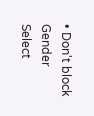• Don't block
Gender
Select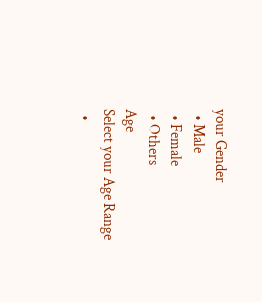your Gender
  • Male
  • Female
  • Others
Age
Select your Age Range
  •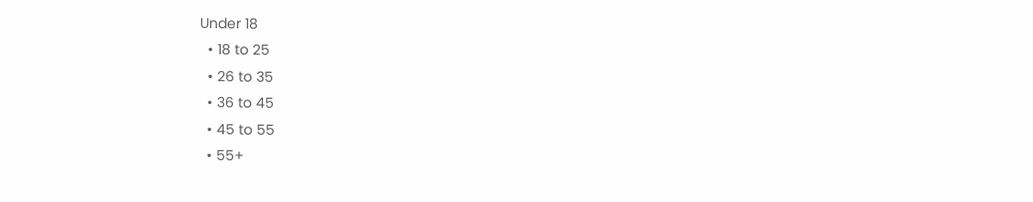Under 18
  • 18 to 25
  • 26 to 35
  • 36 to 45
  • 45 to 55
  • 55+